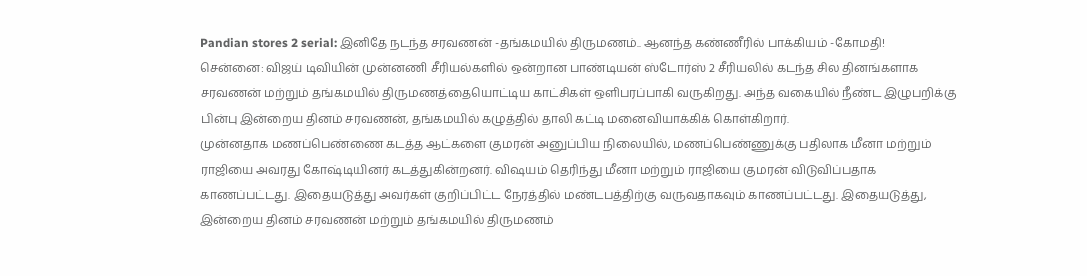Pandian stores 2 serial: இனிதே நடந்த சரவணன் -தங்கமயில் திருமணம்.. ஆனந்த கண்ணீரில் பாக்கியம் -கோமதி!
சென்னை: விஜய் டிவியின் முன்னணி சீரியல்களில் ஒன்றான பாண்டியன் ஸ்டோர்ஸ் 2 சீரியலில் கடந்த சில தினங்களாக சரவணன் மற்றும் தங்கமயில் திருமணத்தையொட்டிய காட்சிகள் ஒளிபரப்பாகி வருகிறது. அந்த வகையில் நீண்ட இழுபறிக்கு பின்பு இன்றைய தினம் சரவணன், தங்கமயில் கழுத்தில் தாலி கட்டி மனைவியாக்கிக் கொள்கிறார்.
முன்னதாக மணப்பெண்ணை கடத்த ஆட்களை குமரன் அனுப்பிய நிலையில், மணப்பெண்ணுக்கு பதிலாக மீனா மற்றும் ராஜியை அவரது கோஷ்டியினர் கடத்துகின்றனர். விஷயம் தெரிந்து மீனா மற்றும் ராஜியை குமரன் விடுவிப்பதாக காணப்பட்டது. இதையடுத்து அவர்கள் குறிப்பிட்ட நேரத்தில் மண்டபத்திற்கு வருவதாகவும் காணப்பட்டது. இதையடுத்து, இன்றைய தினம் சரவணன் மற்றும் தங்கமயில் திருமணம்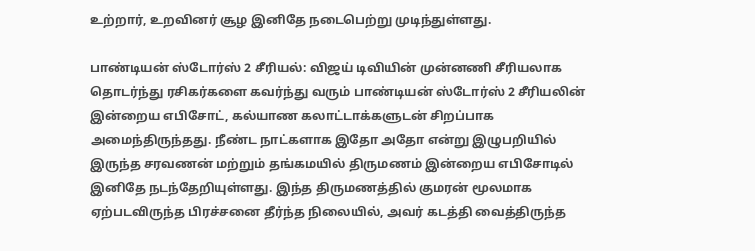உற்றார், உறவினர் சூழ இனிதே நடைபெற்று முடிந்துள்ளது.

பாண்டியன் ஸ்டோர்ஸ் 2 சீரியல்: விஜய் டிவியின் முன்னணி சீரியலாக தொடர்ந்து ரசிகர்களை கவர்ந்து வரும் பாண்டியன் ஸ்டோர்ஸ் 2 சீரியலின் இன்றைய எபிசோட், கல்யாண கலாட்டாக்களுடன் சிறப்பாக அமைந்திருந்தது. நீண்ட நாட்களாக இதோ அதோ என்று இழுபறியில் இருந்த சரவணன் மற்றும் தங்கமயில் திருமணம் இன்றைய எபிசோடில் இனிதே நடந்தேறியுள்ளது. இந்த திருமணத்தில் குமரன் மூலமாக ஏற்படவிருந்த பிரச்சனை தீர்ந்த நிலையில், அவர் கடத்தி வைத்திருந்த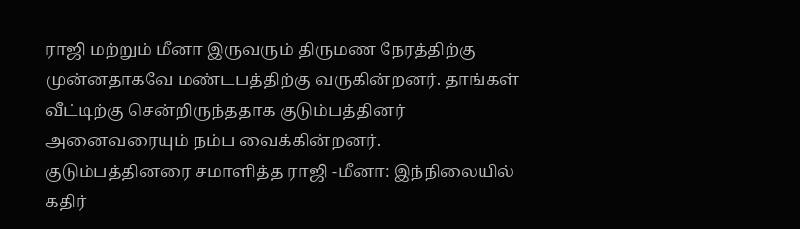ராஜி மற்றும் மீனா இருவரும் திருமண நேரத்திற்கு முன்னதாகவே மண்டபத்திற்கு வருகின்றனர். தாங்கள் வீட்டிற்கு சென்றிருந்ததாக குடும்பத்தினர் அனைவரையும் நம்ப வைக்கின்றனர்.
குடும்பத்தினரை சமாளித்த ராஜி -மீனா: இந்நிலையில் கதிர்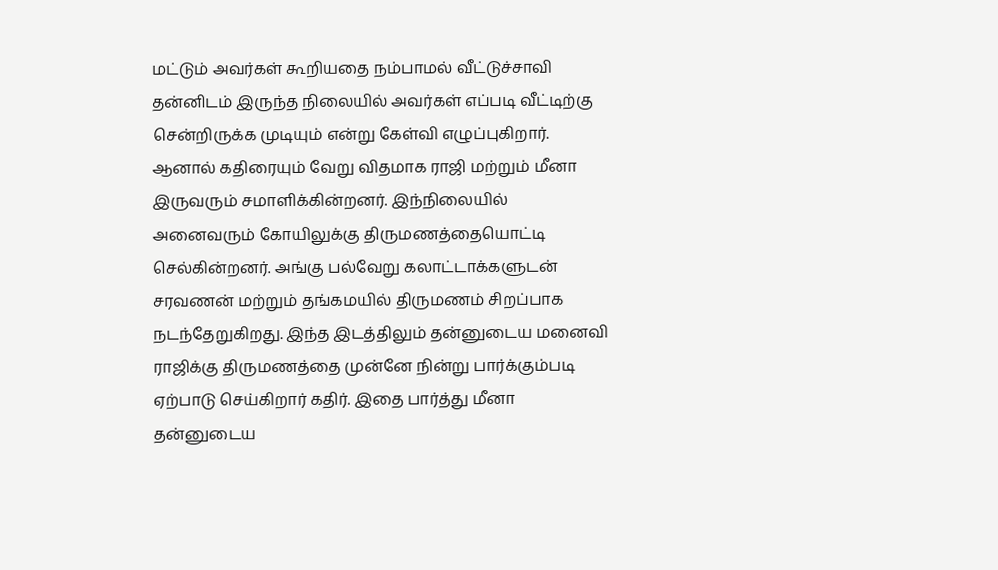மட்டும் அவர்கள் கூறியதை நம்பாமல் வீட்டுச்சாவி தன்னிடம் இருந்த நிலையில் அவர்கள் எப்படி வீட்டிற்கு சென்றிருக்க முடியும் என்று கேள்வி எழுப்புகிறார். ஆனால் கதிரையும் வேறு விதமாக ராஜி மற்றும் மீனா இருவரும் சமாளிக்கின்றனர். இந்நிலையில் அனைவரும் கோயிலுக்கு திருமணத்தையொட்டி செல்கின்றனர். அங்கு பல்வேறு கலாட்டாக்களுடன் சரவணன் மற்றும் தங்கமயில் திருமணம் சிறப்பாக நடந்தேறுகிறது. இந்த இடத்திலும் தன்னுடைய மனைவி ராஜிக்கு திருமணத்தை முன்னே நின்று பார்க்கும்படி ஏற்பாடு செய்கிறார் கதிர். இதை பார்த்து மீனா தன்னுடைய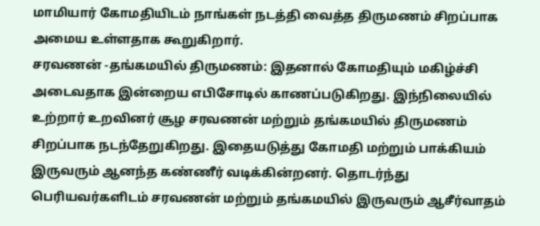மாமியார் கோமதியிடம் நாங்கள் நடத்தி வைத்த திருமணம் சிறப்பாக அமைய உள்ளதாக கூறுகிறார்.
சரவணன் -தங்கமயில் திருமணம்: இதனால் கோமதியும் மகிழ்ச்சி அடைவதாக இன்றைய எபிசோடில் காணப்படுகிறது. இந்நிலையில் உற்றார் உறவினர் சூழ சரவணன் மற்றும் தங்கமயில் திருமணம் சிறப்பாக நடந்தேறுகிறது. இதையடுத்து கோமதி மற்றும் பாக்கியம் இருவரும் ஆனந்த கண்ணீர் வடிக்கின்றனர். தொடர்ந்து பெரியவர்களிடம் சரவணன் மற்றும் தங்கமயில் இருவரும் ஆசீர்வாதம்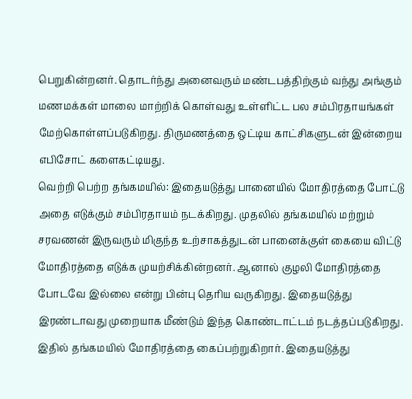பெறுகின்றனர். தொடர்ந்து அனைவரும் மண்டபத்திற்கும் வந்து அங்கும் மணமக்கள் மாலை மாற்றிக் கொள்வது உள்ளிட்ட பல சம்பிரதாயங்கள் மேற்கொள்ளப்படுகிறது. திருமணத்தை ஒட்டிய காட்சிகளுடன் இன்றைய எபிசோட் களைகட்டியது.
வெற்றி பெற்ற தங்கமயில்: இதையடுத்து பானையில் மோதிரத்தை போட்டு அதை எடுக்கும் சம்பிரதாயம் நடக்கிறது. முதலில் தங்கமயில் மற்றும் சரவணன் இருவரும் மிகுந்த உற்சாகத்துடன் பானைக்குள் கையை விட்டு மோதிரத்தை எடுக்க முயற்சிக்கின்றனர். ஆனால் குழலி மோதிரத்தை போடவே இல்லை என்று பின்பு தெரிய வருகிறது. இதையடுத்து இரண்டாவது முறையாக மீண்டும் இந்த கொண்டாட்டம் நடத்தப்படுகிறது. இதில் தங்கமயில் மோதிரத்தை கைப்பற்றுகிறார். இதையடுத்து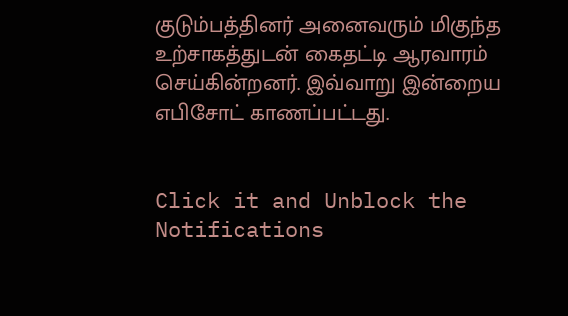குடும்பத்தினர் அனைவரும் மிகுந்த உற்சாகத்துடன் கைதட்டி ஆரவாரம் செய்கின்றனர். இவ்வாறு இன்றைய எபிசோட் காணப்பட்டது.


Click it and Unblock the Notifications